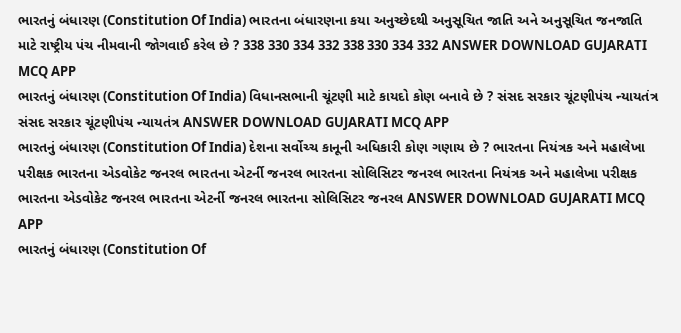ભારતનું બંધારણ (Constitution Of India) ભારતના બંધારણના કયા અનુચ્છેદથી અનુસૂચિત જાતિ અને અનુસૂચિત જનજાતિ માટે રાષ્ટ્રીય પંચ નીમવાની જોગવાઈ કરેલ છે ? 338 330 334 332 338 330 334 332 ANSWER DOWNLOAD GUJARATI MCQ APP
ભારતનું બંધારણ (Constitution Of India) વિધાનસભાની ચૂંટણી માટે કાયદો કોણ બનાવે છે ? સંસદ સરકાર ચૂંટણીપંચ ન્યાયતંત્ર સંસદ સરકાર ચૂંટણીપંચ ન્યાયતંત્ર ANSWER DOWNLOAD GUJARATI MCQ APP
ભારતનું બંધારણ (Constitution Of India) દેશના સર્વોચ્ચ કાનૂની અધિકારી કોણ ગણાય છે ? ભારતના નિયંત્રક અને મહાલેખા પરીક્ષક ભારતના એડવોકેટ જનરલ ભારતના એટર્ની જનરલ ભારતના સોલિસિટર જનરલ ભારતના નિયંત્રક અને મહાલેખા પરીક્ષક ભારતના એડવોકેટ જનરલ ભારતના એટર્ની જનરલ ભારતના સોલિસિટર જનરલ ANSWER DOWNLOAD GUJARATI MCQ APP
ભારતનું બંધારણ (Constitution Of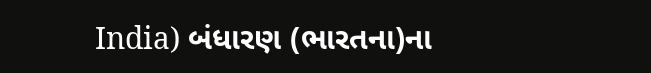India) બંધારણ (ભારતના)ના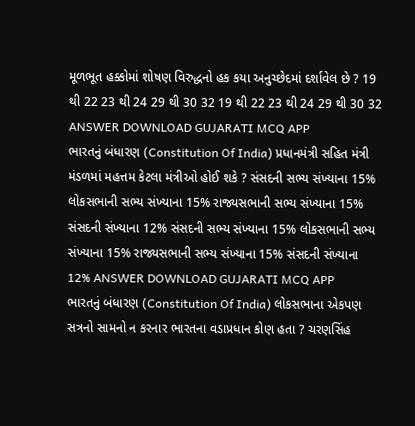મૂળભૂત હક્કોમાં શોષણ વિરુદ્ધનો હક કયા અનુચ્છેદમાં દર્શાવેલ છે ? 19 થી 22 23 થી 24 29 થી 30 32 19 થી 22 23 થી 24 29 થી 30 32 ANSWER DOWNLOAD GUJARATI MCQ APP
ભારતનું બંધારણ (Constitution Of India) પ્રધાનમંત્રી સહિત મંત્રી મંડળમાં મહત્તમ કેટલા મંત્રીઓ હોઈ શકે ? સંસદની સભ્ય સંખ્યાના 15% લોકસભાની સભ્ય સંખ્યાના 15% રાજ્યસભાની સભ્ય સંખ્યાના 15% સંસદની સંખ્યાના 12% સંસદની સભ્ય સંખ્યાના 15% લોકસભાની સભ્ય સંખ્યાના 15% રાજ્યસભાની સભ્ય સંખ્યાના 15% સંસદની સંખ્યાના 12% ANSWER DOWNLOAD GUJARATI MCQ APP
ભારતનું બંધારણ (Constitution Of India) લોકસભાના એકપણ સત્રનો સામનો ન કરનાર ભારતના વડાપ્રધાન કોણ હતા ? ચરણસિંહ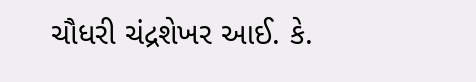ચૌધરી ચંદ્રશેખર આઈ. કે.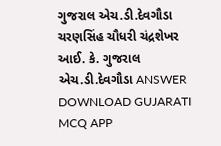ગુજરાલ એચ.ડી.દેવગૌડા ચરણસિંહ ચૌધરી ચંદ્રશેખર આઈ. કે. ગુજરાલ એચ.ડી.દેવગૌડા ANSWER DOWNLOAD GUJARATI MCQ APP